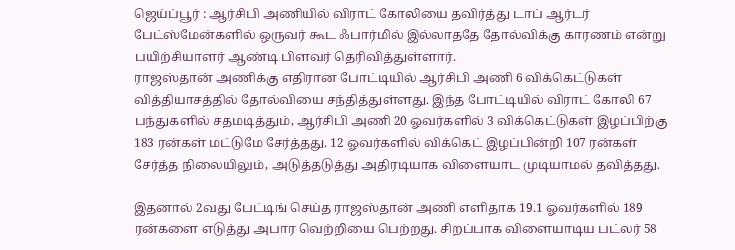ஜெய்ப்பூர் : ஆர்சிபி அணியில் விராட் கோலியை தவிர்த்து டாப் ஆர்டர் பேட்ஸ்மேன்களில் ஒருவர் கூட ஃபார்மில் இல்லாததே தோல்விக்கு காரணம் என்று பயிற்சியாளர் ஆண்டி பிளவர் தெரிவித்துள்ளார்.
ராஜஸ்தான் அணிக்கு எதிரான போட்டியில் ஆர்சிபி அணி 6 விக்கெட்டுகள் வித்தியாசத்தில் தோல்வியை சந்தித்துள்ளது. இந்த போட்டியில் விராட் கோலி 67 பந்துகளில் சதமடித்தும், ஆர்சிபி அணி 20 ஓவர்களில் 3 விக்கெட்டுகள் இழப்பிற்கு 183 ரன்கள் மட்டுமே சேர்த்தது. 12 ஓவர்களில் விக்கெட் இழப்பின்றி 107 ரன்கள் சேர்த்த நிலையிலும், அடுத்தடுத்து அதிரடியாக விளையாட முடியாமல் தவித்தது.

இதனால் 2வது பேட்டிங் செய்த ராஜஸ்தான் அணி எளிதாக 19.1 ஓவர்களில் 189 ரன்களை எடுத்து அபார வெற்றியை பெற்றது. சிறப்பாக விளையாடிய பட்லர் 58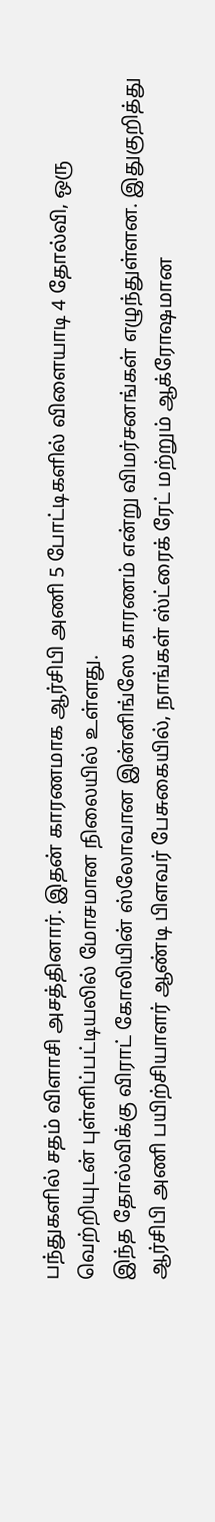பந்துகளில் சதம் விளாசி அசத்தினார். இதன் காரணமாக ஆர்சிபி அணி 5 போட்டிகளில் விளையாடி 4 தோல்வி, ஒரு வெற்றியுடன் புள்ளிப்பட்டியலில் மோசமான நிலையில் உள்ளது.
இந்த தோல்விக்கு விராட் கோலியின் ஸ்லோவான இன்னிங்ஸே காரணம் என்று விமர்சனங்கள் எழுந்துள்ளன. இதுகுறித்து ஆர்சிபி அணி பயிற்சியாளர் ஆண்டி பிளவர் பேசுகையில், நாங்கள் ஸ்ட்ரைக் ரேட் மற்றும் ஆக்ரோஷமான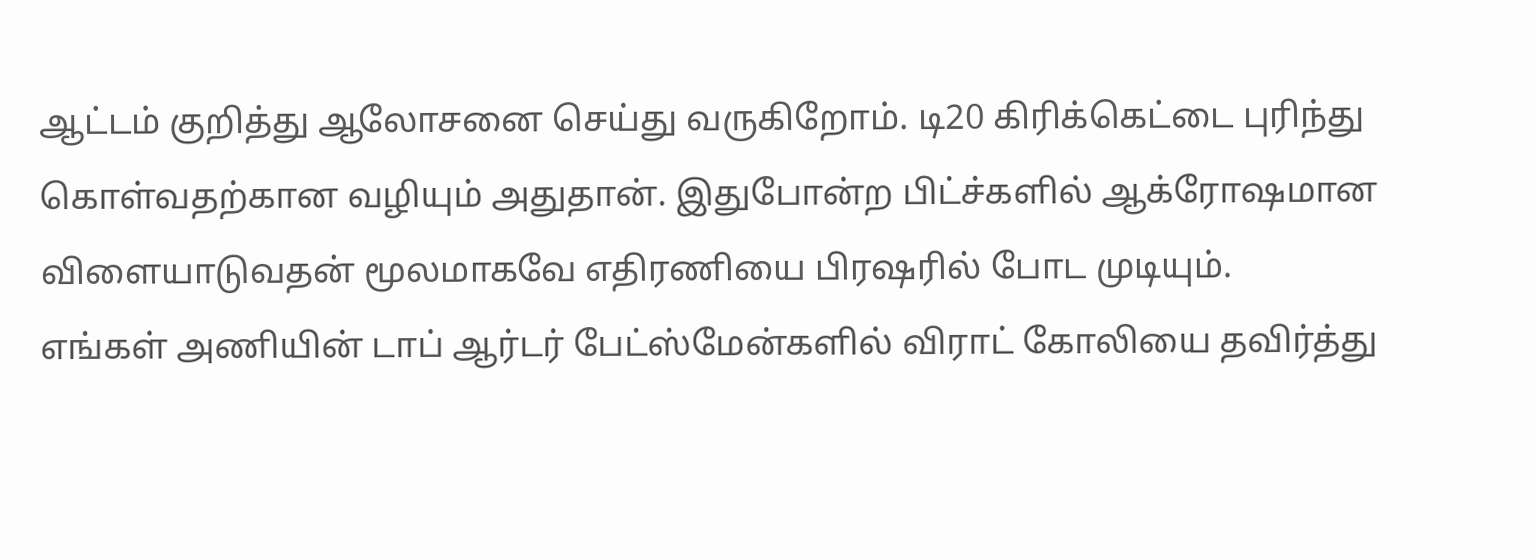ஆட்டம் குறித்து ஆலோசனை செய்து வருகிறோம். டி20 கிரிக்கெட்டை புரிந்து கொள்வதற்கான வழியும் அதுதான். இதுபோன்ற பிட்ச்களில் ஆக்ரோஷமான விளையாடுவதன் மூலமாகவே எதிரணியை பிரஷரில் போட முடியும்.
எங்கள் அணியின் டாப் ஆர்டர் பேட்ஸ்மேன்களில் விராட் கோலியை தவிர்த்து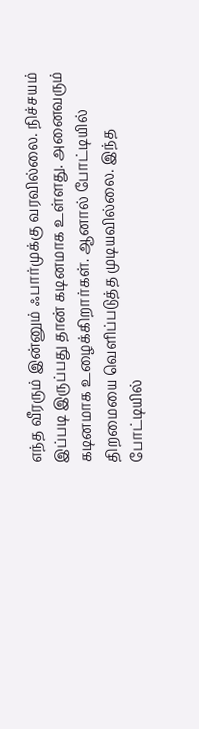எந்த வீரரும் இன்னும் ஃபார்முக்கு வரவில்லை. நிச்சயம் இப்படி இருப்பது தான் கடினமாக உள்ளது. அனைவரும் கடினமாக உழைக்கிறார்கள். ஆனால் போட்டியில் திறமையை வெளிப்படுத்த முடியவில்லை. இந்த போட்டியில்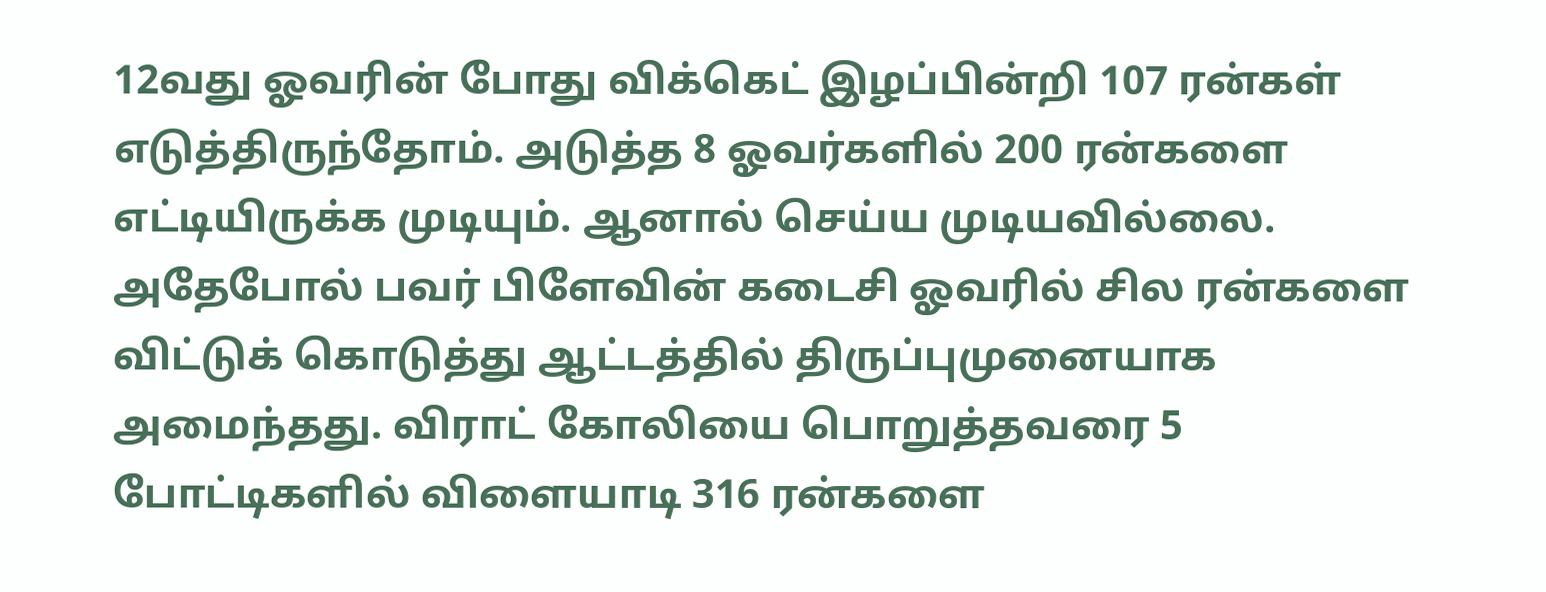12வது ஓவரின் போது விக்கெட் இழப்பின்றி 107 ரன்கள் எடுத்திருந்தோம். அடுத்த 8 ஓவர்களில் 200 ரன்களை எட்டியிருக்க முடியும். ஆனால் செய்ய முடியவில்லை.
அதேபோல் பவர் பிளேவின் கடைசி ஓவரில் சில ரன்களை விட்டுக் கொடுத்து ஆட்டத்தில் திருப்புமுனையாக அமைந்தது. விராட் கோலியை பொறுத்தவரை 5 போட்டிகளில் விளையாடி 316 ரன்களை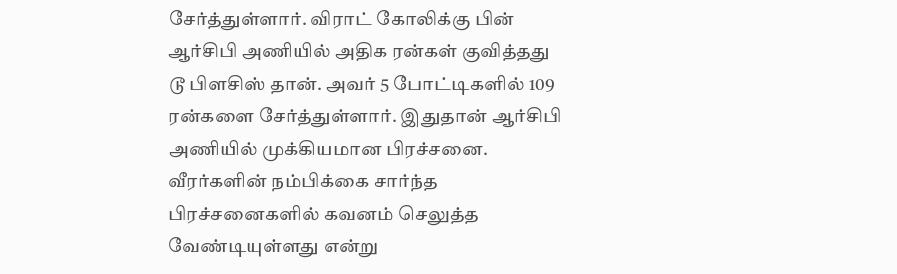சேர்த்துள்ளார். விராட் கோலிக்கு பின் ஆர்சிபி அணியில் அதிக ரன்கள் குவித்தது டூ பிளசிஸ் தான். அவர் 5 போட்டிகளில் 109 ரன்களை சேர்த்துள்ளார். இதுதான் ஆர்சிபி அணியில் முக்கியமான பிரச்சனை. வீரர்களின் நம்பிக்கை சார்ந்த பிரச்சனைகளில் கவனம் செலுத்த வேண்டியுள்ளது என்று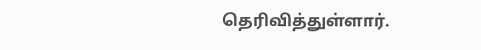தெரிவித்துள்ளார்.